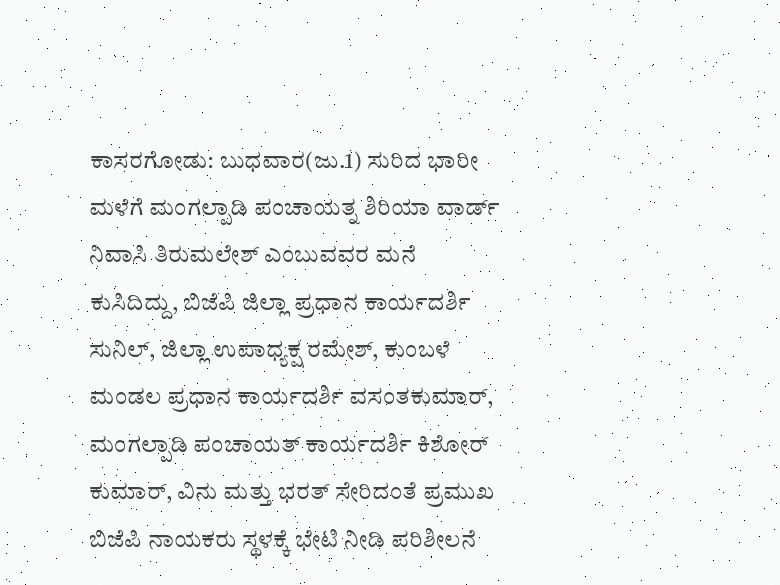ಕಾಸರಗೋಡು: ಬುಧವಾರ(ಜು.1) ಸುರಿದ ಭಾರೀ ಮಳೆಗೆ ಮಂಗಲ್ಪಾಡಿ ಪಂಚಾಯತ್ನ ಶಿರಿಯಾ ವಾರ್ಡ್ ನಿವಾಸಿ ತಿರುಮಲೇಶ್ ಎಂಬುವವರ ಮನೆ ಕುಸಿದಿದ್ದು, ಬಿಜೆಪಿ ಜಿಲ್ಲಾ ಪ್ರಧಾನ ಕಾರ್ಯದರ್ಶಿ ಸುನಿಲ್, ಜಿಲ್ಲಾ ಉಪಾಧ್ಯಕ್ಷ ರಮೇಶ್, ಕುಂಬಳೆ ಮಂಡಲ ಪ್ರಧಾನ ಕಾರ್ಯದರ್ಶಿ ವಸಂತಕುಮಾರ್, ಮಂಗಲ್ಪಾಡಿ ಪಂಚಾಯತ್ ಕಾರ್ಯದರ್ಶಿ ಕಿಶೋರ್ ಕುಮಾರ್, ವಿನು ಮತ್ತು ಭರತ್ ಸೇರಿದಂತೆ ಪ್ರಮುಖ ಬಿಜೆಪಿ ನಾಯಕರು ಸ್ಥಳಕ್ಕೆ ಭೇಟಿ ನೀಡಿ ಪರಿಶೀಲನೆ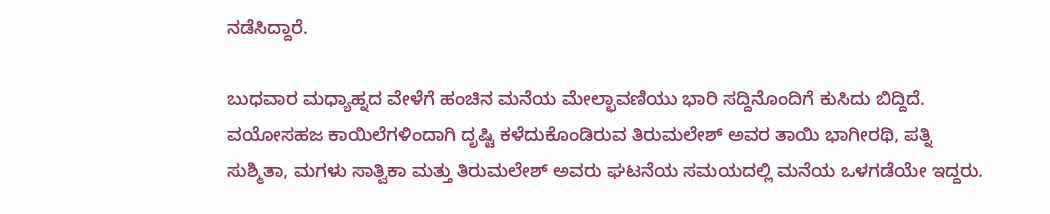ನಡೆಸಿದ್ದಾರೆ.

ಬುಧವಾರ ಮಧ್ಯಾಹ್ನದ ವೇಳೆಗೆ ಹಂಚಿನ ಮನೆಯ ಮೇಲ್ಛಾವಣಿಯು ಭಾರಿ ಸದ್ದಿನೊಂದಿಗೆ ಕುಸಿದು ಬಿದ್ದಿದೆ. ವಯೋಸಹಜ ಕಾಯಿಲೆಗಳಿಂದಾಗಿ ದೃಷ್ಟಿ ಕಳೆದುಕೊಂಡಿರುವ ತಿರುಮಲೇಶ್ ಅವರ ತಾಯಿ ಭಾಗೀರಥಿ, ಪತ್ನಿ ಸುಶ್ಮಿತಾ, ಮಗಳು ಸಾತ್ವಿಕಾ ಮತ್ತು ತಿರುಮಲೇಶ್ ಅವರು ಘಟನೆಯ ಸಮಯದಲ್ಲಿ ಮನೆಯ ಒಳಗಡೆಯೇ ಇದ್ದರು.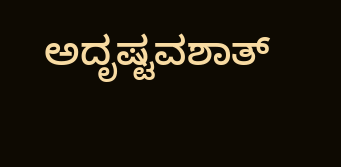ಅದೃಷ್ಟವಶಾತ್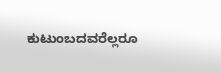ಕುಟುಂಬದವರೆಲ್ಲರೂ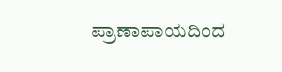ಪ್ರಾಣಾಪಾಯದಿಂದ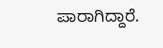ಪಾರಾಗಿದ್ದಾರೆ.